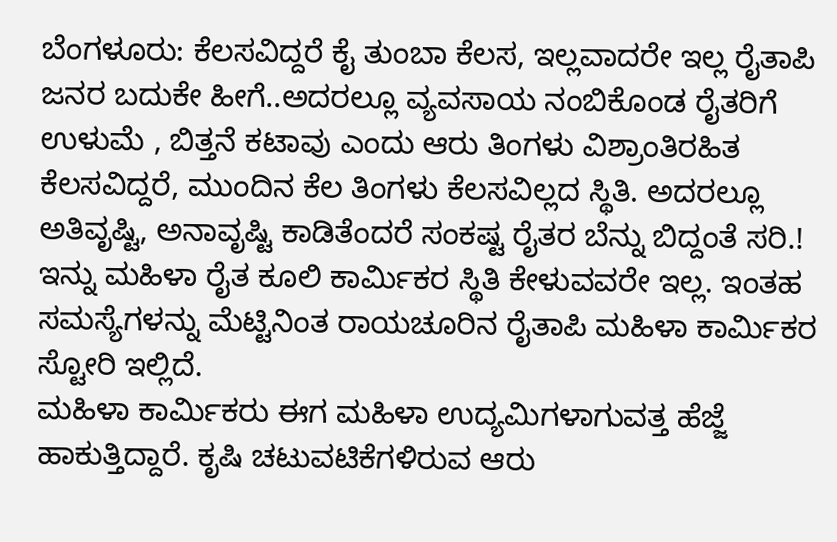ಬೆಂಗಳೂರು: ಕೆಲಸವಿದ್ದರೆ ಕೈ ತುಂಬಾ ಕೆಲಸ, ಇಲ್ಲವಾದರೇ ಇಲ್ಲ ರೈತಾಪಿ ಜನರ ಬದುಕೇ ಹೀಗೆ..ಅದರಲ್ಲೂ ವ್ಯವಸಾಯ ನಂಬಿಕೊಂಡ ರೈತರಿಗೆ ಉಳುಮೆ , ಬಿತ್ತನೆ ಕಟಾವು ಎಂದು ಆರು ತಿಂಗಳು ವಿಶ್ರಾಂತಿರಹಿತ ಕೆಲಸವಿದ್ದರೆ, ಮುಂದಿನ ಕೆಲ ತಿಂಗಳು ಕೆಲಸವಿಲ್ಲದ ಸ್ಥಿತಿ. ಅದರಲ್ಲೂ ಅತಿವೃಷ್ಟಿ, ಅನಾವೃಷ್ಟಿ ಕಾಡಿತೆಂದರೆ ಸಂಕಷ್ಟ ರೈತರ ಬೆನ್ನು ಬಿದ್ದಂತೆ ಸರಿ.! ಇನ್ನು ಮಹಿಳಾ ರೈತ ಕೂಲಿ ಕಾರ್ಮಿಕರ ಸ್ಥಿತಿ ಕೇಳುವವರೇ ಇಲ್ಲ. ಇಂತಹ ಸಮಸ್ಯೆಗಳನ್ನು ಮೆಟ್ಟಿನಿಂತ ರಾಯಚೂರಿನ ರೈತಾಪಿ ಮಹಿಳಾ ಕಾರ್ಮಿಕರ ಸ್ಟೋರಿ ಇಲ್ಲಿದೆ.
ಮಹಿಳಾ ಕಾರ್ಮಿಕರು ಈಗ ಮಹಿಳಾ ಉದ್ಯಮಿಗಳಾಗುವತ್ತ ಹೆಜ್ಜೆ ಹಾಕುತ್ತಿದ್ದಾರೆ. ಕೃಷಿ ಚಟುವಟಿಕೆಗಳಿರುವ ಆರು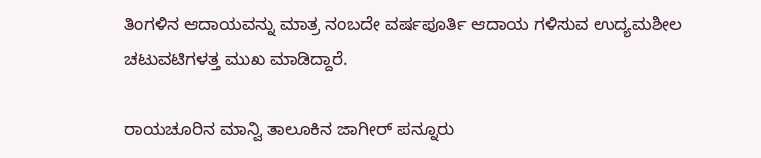ತಿಂಗಳಿನ ಆದಾಯವನ್ನು ಮಾತ್ರ ನಂಬದೇ ವರ್ಷಪೂರ್ತಿ ಆದಾಯ ಗಳಿಸುವ ಉದ್ಯಮಶೀಲ ಚಟುವಟಿಗಳತ್ತ ಮುಖ ಮಾಡಿದ್ದಾರೆ.

ರಾಯಚೂರಿನ ಮಾನ್ವಿ ತಾಲೂಕಿನ ಜಾಗೀರ್ ಪನ್ನೂರು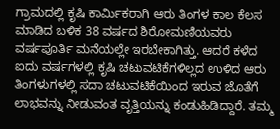ಗ್ರಾಮದಲ್ಲಿ ಕೃಷಿ ಕಾರ್ಮಿಕರಾಗಿ ಆರು ತಿಂಗಳ ಕಾಲ ಕೆಲಸ ಮಾಡಿದ ಬಳಿಕ 38 ವರ್ಷದ ಶಿರೋಮಣಿಯವರು ವರ್ಷಪೂರ್ತಿ ಮನೆಯಲ್ಲೇ ಇರಬೇಕಾಗಿತ್ತು. ಆದರೆ ಕಳೆದ ಐದು ವರ್ಷಗಳಲ್ಲಿ ಕೃಷಿ ಚಟುವಟಿಕೆಗಳಿಲ್ಲದ ಉಳಿದ ಆರು ತಿಂಗಳುಗಳಲ್ಲಿ ಸದಾ ಚಟುವಟಿಕೆಯಿಂದ ಇರುವ ಜೊತೆಗೆ ಲಾಭವನ್ನು ನೀಡುವಂತ ವೃತ್ತಿಯನ್ನು ಕಂಡುಹಿಡಿದ್ದಾರೆ. ತಮ್ಮ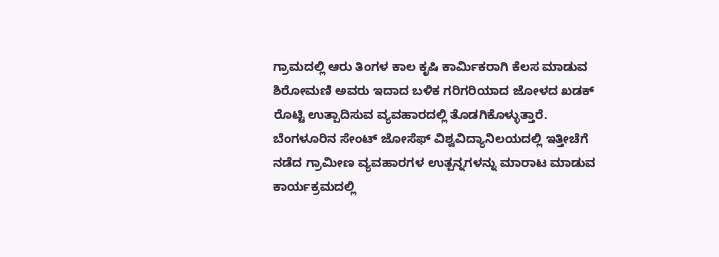ಗ್ರಾಮದಲ್ಲಿ ಆರು ತಿಂಗಳ ಕಾಲ ಕೃಷಿ ಕಾರ್ಮಿಕರಾಗಿ ಕೆಲಸ ಮಾಡುವ ಶಿರೋಮಣಿ ಅವರು ಇದಾದ ಬಳಿಕ ಗರಿಗರಿಯಾದ ಜೋಳದ ಖಡಕ್ ರೊಟ್ಟಿ ಉತ್ಪಾದಿಸುವ ವ್ಯವಹಾರದಲ್ಲಿ ತೊಡಗಿಕೊಳ್ಳುತ್ತಾರೆ.
ಬೆಂಗಳೂರಿನ ಸೇಂಟ್ ಜೋಸೆಫ್ ವಿಶ್ವವಿದ್ಯಾನಿಲಯದಲ್ಲಿ ಇತ್ತೀಚೆಗೆ ನಡೆದ ಗ್ರಾಮೀಣ ವ್ಯವಹಾರಗಳ ಉತ್ಪನ್ನಗಳನ್ನು ಮಾರಾಟ ಮಾಡುವ ಕಾರ್ಯಕ್ರಮದಲ್ಲಿ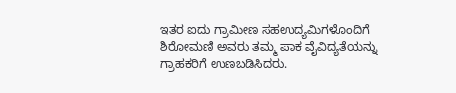ಇತರ ಐದು ಗ್ರಾಮೀಣ ಸಹಉದ್ಯಮಿಗಳೊಂದಿಗೆ ಶಿರೋಮಣಿ ಅವರು ತಮ್ಮ ಪಾಕ ವೈವಿದ್ಯತೆಯನ್ನು ಗ್ರಾಹಕರಿಗೆ ಉಣಬಡಿಸಿದರು.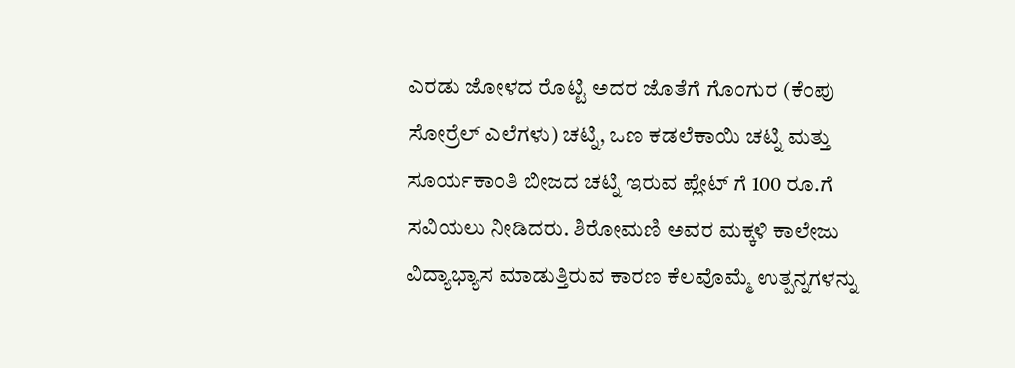ಎರಡು ಜೋಳದ ರೊಟ್ಟಿ ಅದರ ಜೊತೆಗೆ ಗೊಂಗುರ (ಕೆಂಪು ಸೋರ್ರೆಲ್ ಎಲೆಗಳು) ಚಟ್ನಿ, ಒಣ ಕಡಲೆಕಾಯಿ ಚಟ್ನಿ ಮತ್ತು ಸೂರ್ಯಕಾಂತಿ ಬೀಜದ ಚಟ್ನಿ ಇರುವ ಪ್ಲೇಟ್ ಗೆ 100 ರೂ.ಗೆ ಸವಿಯಲು ನೀಡಿದರು. ಶಿರೋಮಣಿ ಅವರ ಮಕ್ಕಳಿ ಕಾಲೇಜು ವಿದ್ಯಾಭ್ಯಾಸ ಮಾಡುತ್ತಿರುವ ಕಾರಣ ಕೆಲವೊಮ್ಮೆ ಉತ್ಪನ್ನಗಳನ್ನು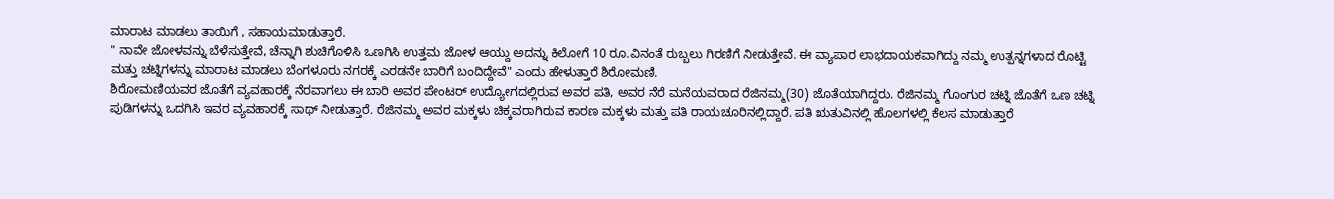ಮಾರಾಟ ಮಾಡಲು ತಾಯಿಗೆ , ಸಹಾಯಮಾಡುತ್ತಾರೆ.
" ನಾವೇ ಜೋಳವನ್ನು ಬೆಳೆಸುತ್ತೇವೆ, ಚೆನ್ನಾಗಿ ಶುಚಿಗೊಳಿಸಿ ಒಣಗಿಸಿ ಉತ್ತಮ ಜೋಳ ಆಯ್ದು ಅದನ್ನು ಕಿಲೋಗೆ 10 ರೂ.ವಿನಂತೆ ರುಬ್ಬಲು ಗಿರಣಿಗೆ ನೀಡುತ್ತೇವೆ. ಈ ವ್ಯಾಪಾರ ಲಾಭದಾಯಕವಾಗಿದ್ದು ನಮ್ಮ ಉತ್ಪನ್ನಗಳಾದ ರೊಟ್ಟಿ ಮತ್ತು ಚಟ್ನಿಗಳನ್ನು ಮಾರಾಟ ಮಾಡಲು ಬೆಂಗಳೂರು ನಗರಕ್ಕೆ ಎರಡನೇ ಬಾರಿಗೆ ಬಂದಿದ್ದೇವೆ" ಎಂದು ಹೇಳುತ್ತಾರೆ ಶಿರೋಮಣಿ.
ಶಿರೋಮಣಿಯವರ ಜೊತೆಗೆ ವ್ಯವಹಾರಕ್ಕೆ ನೆರವಾಗಲು ಈ ಬಾರಿ ಅವರ ಪೇಂಟರ್ ಉದ್ಯೋಗದಲ್ಲಿರುವ ಅವರ ಪತಿ, ಅವರ ನೆರೆ ಮನೆಯವರಾದ ರೆಜಿನಮ್ಮ(30) ಜೊತೆಯಾಗಿದ್ದರು. ರೆಜಿನಮ್ಮ ಗೊಂಗುರ ಚಟ್ನಿ ಜೊತೆಗೆ ಒಣ ಚಟ್ನಿ ಪುಡಿಗಳನ್ನು ಒದಗಿಸಿ ಇವರ ವ್ಯವಹಾರಕ್ಕೆ ಸಾಥ್ ನೀಡುತ್ತಾರೆ. ರೆಜಿನಮ್ಮ ಅವರ ಮಕ್ಕಳು ಚಿಕ್ಕವರಾಗಿರುವ ಕಾರಣ ಮಕ್ಕಳು ಮತ್ತು ಪತಿ ರಾಯಚೂರಿನಲ್ಲಿದ್ದಾರೆ. ಪತಿ ಋತುವಿನಲ್ಲಿ ಹೊಲಗಳಲ್ಲಿ ಕೆಲಸ ಮಾಡುತ್ತಾರೆ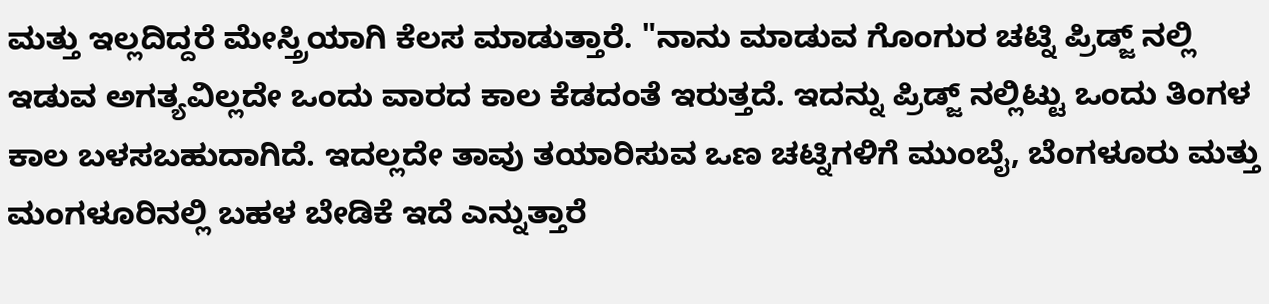ಮತ್ತು ಇಲ್ಲದಿದ್ದರೆ ಮೇಸ್ತ್ರಿಯಾಗಿ ಕೆಲಸ ಮಾಡುತ್ತಾರೆ. "ನಾನು ಮಾಡುವ ಗೊಂಗುರ ಚಟ್ನಿ ಪ್ರಿಡ್ಜ್ ನಲ್ಲಿ ಇಡುವ ಅಗತ್ಯವಿಲ್ಲದೇ ಒಂದು ವಾರದ ಕಾಲ ಕೆಡದಂತೆ ಇರುತ್ತದೆ. ಇದನ್ನು ಪ್ರಿಡ್ಜ್ ನಲ್ಲಿಟ್ಟು ಒಂದು ತಿಂಗಳ ಕಾಲ ಬಳಸಬಹುದಾಗಿದೆ. ಇದಲ್ಲದೇ ತಾವು ತಯಾರಿಸುವ ಒಣ ಚಟ್ನಿಗಳಿಗೆ ಮುಂಬೈ, ಬೆಂಗಳೂರು ಮತ್ತು ಮಂಗಳೂರಿನಲ್ಲಿ ಬಹಳ ಬೇಡಿಕೆ ಇದೆ ಎನ್ನುತ್ತಾರೆ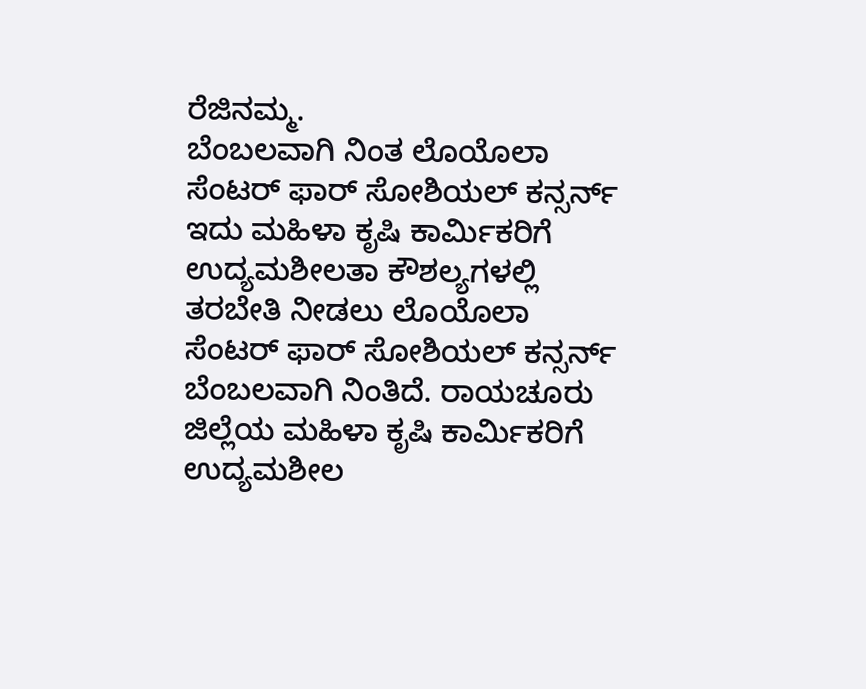ರೆಜಿನಮ್ಮ.
ಬೆಂಬಲವಾಗಿ ನಿಂತ ಲೊಯೊಲಾ ಸೆಂಟರ್ ಫಾರ್ ಸೋಶಿಯಲ್ ಕನ್ಸರ್ನ್
ಇದು ಮಹಿಳಾ ಕೃಷಿ ಕಾರ್ಮಿಕರಿಗೆ ಉದ್ಯಮಶೀಲತಾ ಕೌಶಲ್ಯಗಳಲ್ಲಿ ತರಬೇತಿ ನೀಡಲು ಲೊಯೊಲಾ ಸೆಂಟರ್ ಫಾರ್ ಸೋಶಿಯಲ್ ಕನ್ಸರ್ನ್ ಬೆಂಬಲವಾಗಿ ನಿಂತಿದೆ. ರಾಯಚೂರು ಜಿಲ್ಲೆಯ ಮಹಿಳಾ ಕೃಷಿ ಕಾರ್ಮಿಕರಿಗೆ ಉದ್ಯಮಶೀಲ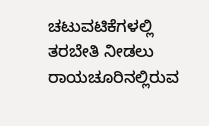ಚಟುವಟಿಕೆಗಳಲ್ಲಿ ತರಬೇತಿ ನೀಡಲು ರಾಯಚೂರಿನಲ್ಲಿರುವ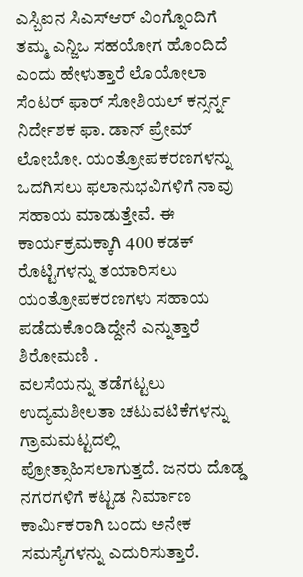ಎಸ್ಬಿಐನ ಸಿಎಸ್ಆರ್ ವಿಂಗ್ನೊಂದಿಗೆ ತಮ್ಮ ಎನ್ಜಿಒ ಸಹಯೋಗ ಹೊಂದಿದೆ ಎಂದು ಹೇಳುತ್ತಾರೆ ಲೊಯೋಲಾ ಸೆಂಟರ್ ಫಾರ್ ಸೋಶಿಯಲ್ ಕನ್ಸರ್ನ್ನ ನಿರ್ದೇಶಕ ಫಾ. ಡಾನ್ ಪ್ರೇಮ್ ಲೋಬೋ. ಯಂತ್ರೋಪಕರಣಗಳನ್ನು ಒದಗಿಸಲು ಫಲಾನುಭವಿಗಳಿಗೆ ನಾವು ಸಹಾಯ ಮಾಡುತ್ತೇವೆ. ಈ ಕಾರ್ಯಕ್ರಮಕ್ಕಾಗಿ 400 ಕಡಕ್ ರೊಟ್ಟಿಗಳನ್ನು ತಯಾರಿಸಲು ಯಂತ್ರೋಪಕರಣಗಳು ಸಹಾಯ ಪಡೆದುಕೊಂಡಿದ್ದೇನೆ ಎನ್ನುತ್ತಾರೆ ಶಿರೋಮಣಿ .
ವಲಸೆಯನ್ನು ತಡೆಗಟ್ಟಲು ಉದ್ಯಮಶೀಲತಾ ಚಟುವಟಿಕೆಗಳನ್ನು ಗ್ರಾಮಮಟ್ಟದಲ್ಲಿ ಪ್ರೋತ್ಸಾಹಿಸಲಾಗುತ್ತದೆ. ಜನರು ದೊಡ್ಡ ನಗರಗಳಿಗೆ ಕಟ್ಟಡ ನಿರ್ಮಾಣ ಕಾರ್ಮಿಕರಾಗಿ ಬಂದು ಅನೇಕ ಸಮಸ್ಯೆಗಳನ್ನು ಎದುರಿಸುತ್ತಾರೆ.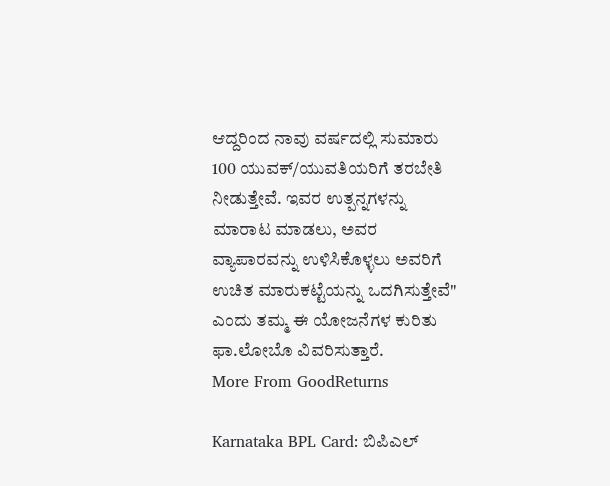ಆದ್ದರಿಂದ ನಾವು ವರ್ಷದಲ್ಲಿ ಸುಮಾರು 100 ಯುವಕ್/ಯುವತಿಯರಿಗೆ ತರಬೇತಿ ನೀಡುತ್ತೇವೆ. ಇವರ ಉತ್ಪನ್ನಗಳನ್ನು ಮಾರಾಟ ಮಾಡಲು, ಅವರ ವ್ಯಾಪಾರವನ್ನು ಉಳಿಸಿಕೊಳ್ಳಲು ಅವರಿಗೆ ಉಚಿತ ಮಾರುಕಟ್ಟೆಯನ್ನು ಒದಗಿಸುತ್ತೇವೆ" ಎಂದು ತಮ್ಮ ಈ ಯೋಜನೆಗಳ ಕುರಿತು ಫಾ.ಲೋಬೊ ವಿವರಿಸುತ್ತಾರೆ.
More From GoodReturns

Karnataka BPL Card: ಬಿಪಿಎಲ್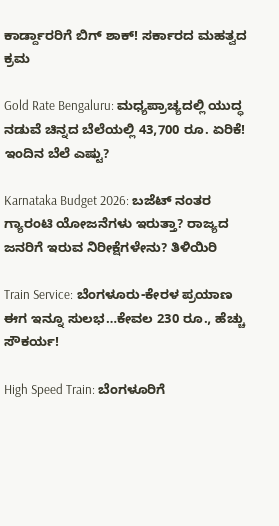ಕಾರ್ಡ್ದಾರರಿಗೆ ಬಿಗ್ ಶಾಕ್! ಸರ್ಕಾರದ ಮಹತ್ವದ ಕ್ರಮ

Gold Rate Bengaluru: ಮಧ್ಯಪ್ರಾಚ್ಯದಲ್ಲಿ ಯುದ್ಧ ನಡುವೆ ಚಿನ್ನದ ಬೆಲೆಯಲ್ಲಿ 43,700 ರೂ. ಏರಿಕೆ! ಇಂದಿನ ಬೆಲೆ ಎಷ್ಟು?

Karnataka Budget 2026: ಬಜೆಟ್ ನಂತರ ಗ್ಯಾರಂಟಿ ಯೋಜನೆಗಳು ಇರುತ್ತಾ? ರಾಜ್ಯದ ಜನರಿಗೆ ಇರುವ ನಿರೀಕ್ಷೆಗಳೇನು? ತಿಳಿಯಿರಿ

Train Service: ಬೆಂಗಳೂರು-ಕೇರಳ ಪ್ರಯಾಣ ಈಗ ಇನ್ನೂ ಸುಲಭ…ಕೇವಲ 230 ರೂ., ಹೆಚ್ಚು ಸೌಕರ್ಯ!

High Speed Train: ಬೆಂಗಳೂರಿಗೆ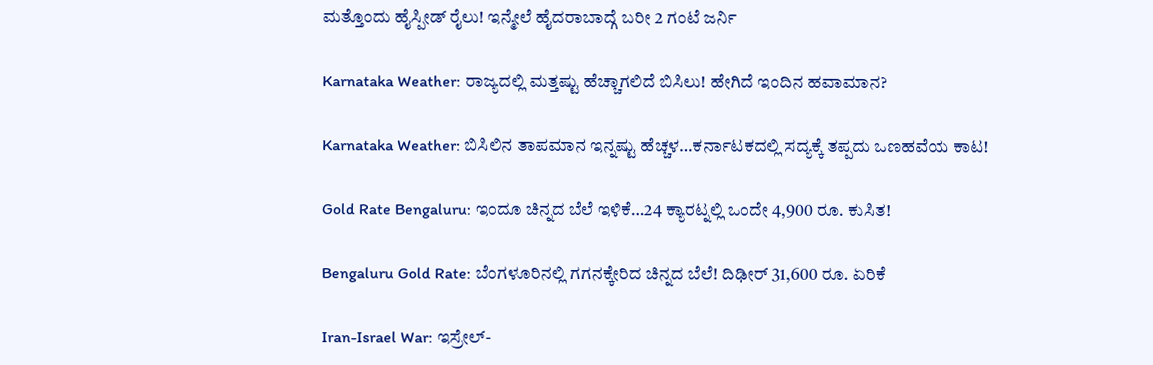ಮತ್ತೊಂದು ಹೈಸ್ಪೀಡ್ ರೈಲು! ಇನ್ಮೇಲೆ ಹೈದರಾಬಾದ್ಗೆ ಬರೀ 2 ಗಂಟೆ ಜರ್ನಿ

Karnataka Weather: ರಾಜ್ಯದಲ್ಲಿ ಮತ್ತಷ್ಟು ಹೆಚ್ಚಾಗಲಿದೆ ಬಿಸಿಲು! ಹೇಗಿದೆ ಇಂದಿನ ಹವಾಮಾನ?

Karnataka Weather: ಬಿಸಿಲಿನ ತಾಪಮಾನ ಇನ್ನಷ್ಟು ಹೆಚ್ಚಳ…ಕರ್ನಾಟಕದಲ್ಲಿ ಸದ್ಯಕ್ಕೆ ತಪ್ಪದು ಒಣಹವೆಯ ಕಾಟ!

Gold Rate Bengaluru: ಇಂದೂ ಚಿನ್ನದ ಬೆಲೆ ಇಳಿಕೆ…24 ಕ್ಯಾರಟ್ನಲ್ಲಿ ಒಂದೇ 4,900 ರೂ. ಕುಸಿತ!

Bengaluru Gold Rate: ಬೆಂಗಳೂರಿನಲ್ಲಿ ಗಗನಕ್ಕೇರಿದ ಚಿನ್ನದ ಬೆಲೆ! ದಿಢೀರ್ 31,600 ರೂ. ಏರಿಕೆ

Iran-Israel War: ಇಸ್ರೇಲ್-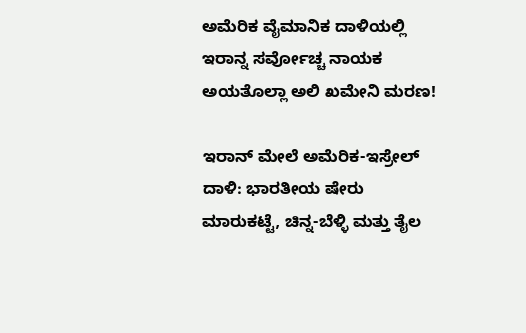ಅಮೆರಿಕ ವೈಮಾನಿಕ ದಾಳಿಯಲ್ಲಿ ಇರಾನ್ನ ಸರ್ವೋಚ್ಚ ನಾಯಕ ಅಯತೊಲ್ಲಾ ಅಲಿ ಖಮೇನಿ ಮರಣ!

ಇರಾನ್ ಮೇಲೆ ಅಮೆರಿಕ-ಇಸ್ರೇಲ್ ದಾಳಿ: ಭಾರತೀಯ ಷೇರು ಮಾರುಕಟ್ಟೆ, ಚಿನ್ನ-ಬೆಳ್ಳಿ ಮತ್ತು ತೈಲ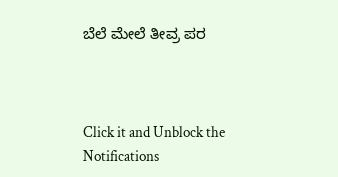ಬೆಲೆ ಮೇಲೆ ತೀವ್ರ ಪರ



Click it and Unblock the Notifications